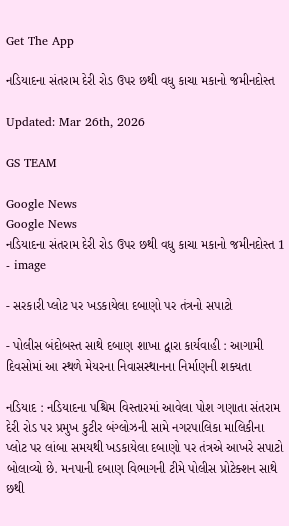Get The App

નડિયાદના સંતરામ દેરી રોડ ઉપર છથી વધુ કાચા મકાનો જમીનદોસ્ત

Updated: Mar 26th, 2026

GS TEAM

Google News
Google News
નડિયાદના સંતરામ દેરી રોડ ઉપર છથી વધુ કાચા મકાનો જમીનદોસ્ત 1 - image

- સરકારી પ્લોટ પર ખડકાયેલા દબાણો પર તંત્રનો સપાટો

- પોલીસ બંદોબસ્ત સાથે દબાણ શાખા દ્વારા કાર્યવાહી : આગામી દિવસોમાં આ સ્થળે મેયરના નિવાસસ્થાનના નિર્માણની શક્યતા

નડિયાદ : નડિયાદના પશ્ચિમ વિસ્તારમાં આવેલા પોશ ગણાતા સંતરામ દેરી રોડ પર પ્રમુખ કુટીર બંગ્લોઝની સામે નગરપાલિકા માલિકીના પ્લોટ પર લાંબા સમયથી ખડકાયેલા દબાણો પર તંત્રએ આખરે સપાટો બોલાવ્યો છે. મનપાની દબાણ વિભાગની ટીમે પોલીસ પ્રોટેક્શન સાથે છથી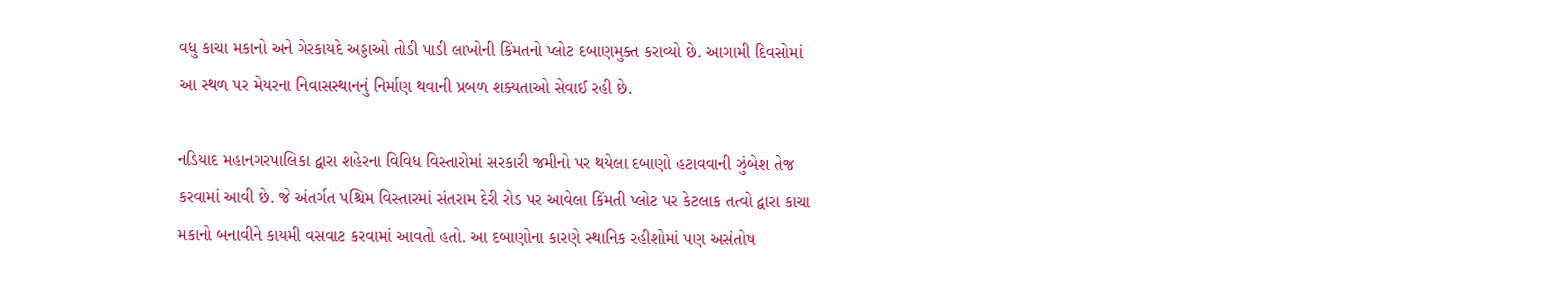વધુ કાચા મકાનો અને ગેરકાયદે અડ્ડાઓ તોડી પાડી લાખોની કિંમતનો પ્લોટ દબાણમુક્ત કરાવ્યો છે. આગામી દિવસોમાં આ સ્થળ પર મેયરના નિવાસસ્થાનનું નિર્માણ થવાની પ્રબળ શક્યતાઓ સેવાઈ રહી છે.

નડિયાદ મહાનગરપાલિકા દ્વારા શહેરના વિવિધ વિસ્તારોમાં સરકારી જમીનો પર થયેલા દબાણો હટાવવાની ઝુંબેશ તેજ કરવામાં આવી છે. જે અંતર્ગત પશ્ચિમ વિસ્તારમાં સંતરામ દેરી રોડ પર આવેલા કિંમતી પ્લોટ પર કેટલાક તત્વો દ્વારા કાચા મકાનો બનાવીને કાયમી વસવાટ કરવામાં આવતો હતો. આ દબાણોના કારણે સ્થાનિક રહીશોમાં પણ અસંતોષ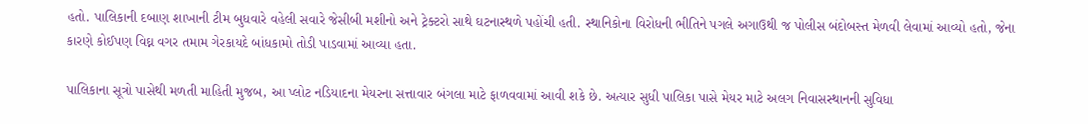હતો. પાલિકાની દબાણ શાખાની ટીમ બુધવારે વહેલી સવારે જેસીબી મશીનો અને ટ્રેક્ટરો સાથે ઘટનાસ્થળે પહોંચી હતી. સ્થાનિકોના વિરોધની ભીતિને પગલે અગાઉથી જ પોલીસ બંદોબસ્ત મેળવી લેવામાં આવ્યો હતો, જેના કારણે કોઈપણ વિઘ્ન વગર તમામ ગેરકાયદે બાંધકામો તોડી પાડવામાં આવ્યા હતા.

પાલિકાના સૂત્રો પાસેથી મળતી માહિતી મુજબ, આ પ્લોટ નડિયાદના મેયરના સત્તાવાર બંગલા માટે ફાળવવામાં આવી શકે છે. અત્યાર સુધી પાલિકા પાસે મેયર માટે અલગ નિવાસસ્થાનની સુવિધા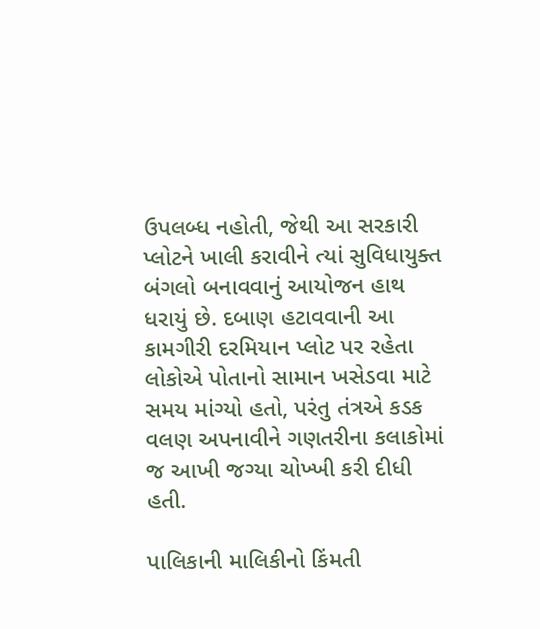ઉપલબ્ધ નહોતી, જેથી આ સરકારી પ્લોટને ખાલી કરાવીને ત્યાં સુવિધાયુક્ત બંગલો બનાવવાનું આયોજન હાથ ધરાયું છે. દબાણ હટાવવાની આ કામગીરી દરમિયાન પ્લોટ પર રહેતા લોકોએ પોતાનો સામાન ખસેડવા માટે સમય માંગ્યો હતો, પરંતુ તંત્રએ કડક વલણ અપનાવીને ગણતરીના કલાકોમાં જ આખી જગ્યા ચોખ્ખી કરી દીધી હતી.

પાલિકાની માલિકીનો કિંમતી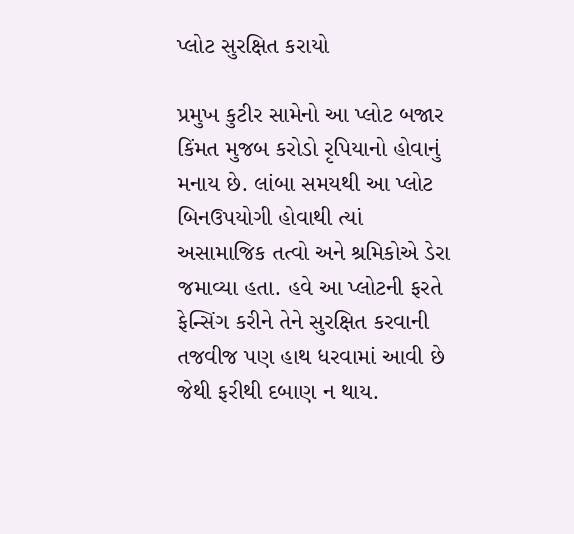પ્લોટ સુરક્ષિત કરાયો

પ્રમુખ કુટીર સામેનો આ પ્લોટ બજાર કિંમત મુજબ કરોડો રૃપિયાનો હોવાનું મનાય છે. લાંબા સમયથી આ પ્લોટ બિનઉપયોગી હોવાથી ત્યાં અસામાજિક તત્વો અને શ્રમિકોએ ડેરા જમાવ્યા હતા. હવે આ પ્લોટની ફરતે ફેન્સિંગ કરીને તેને સુરક્ષિત કરવાની તજવીજ પણ હાથ ધરવામાં આવી છે જેથી ફરીથી દબાણ ન થાય.